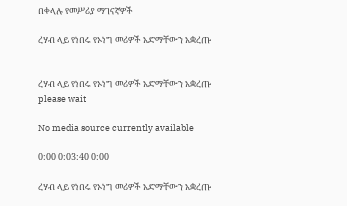በቀላሉ የመሥሪያ ማገናኛዎች

ረሃብ ላይ የነበሩ የኦነግ መሪዎች አድማቸውን አቋረጡ


ረሃብ ላይ የነበሩ የኦነግ መሪዎች አድማቸውን አቋረጡ
please wait

No media source currently available

0:00 0:03:40 0:00

ረሃብ ላይ የነበሩ የኦነግ መሪዎች አድማቸውን አቋረጡ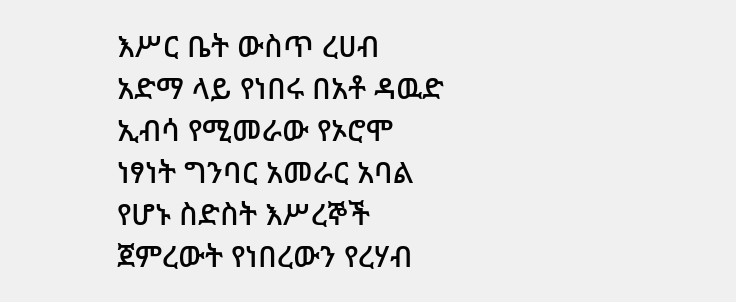እሥር ቤት ውስጥ ረሀብ አድማ ላይ የነበሩ በአቶ ዳዉድ ኢብሳ የሚመራው የኦሮሞ ነፃነት ግንባር አመራር አባል የሆኑ ስድስት እሥረኞች ጀምረውት የነበረውን የረሃብ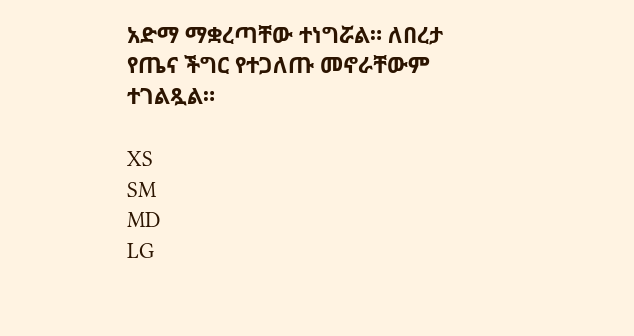አድማ ማቋረጣቸው ተነግሯል። ለበረታ የጤና ችግር የተጋለጡ መኖራቸውም ተገልጿል።

XS
SM
MD
LG